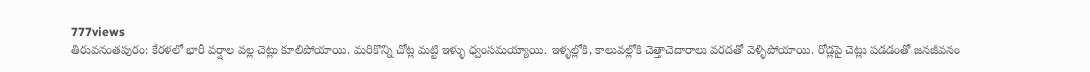777views
తిరువనంతపురం: కేరళలో భారీ వర్షాల వల్ల చెట్లు కూలిపోయాయి. మరికొన్ని చోట్ల మట్టి ఇళ్ళు ధ్వంసమయ్యాయి. ఇళ్ళల్లోకి, కాలువల్లోకి చెత్తాచెదారాలు వరదతో వెళ్ళిపోయాయి. రోడ్లపై చెట్లు పడడంతో జనజీవనం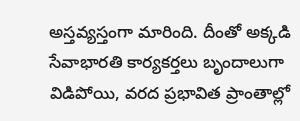అస్తవ్యస్తంగా మారింది. దీంతో అక్కడి సేవాభారతి కార్యకర్తలు బృందాలుగా విడిపోయి, వరద ప్రభావిత ప్రాంతాల్లో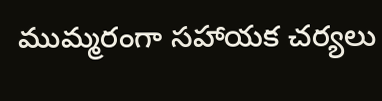ముమ్మరంగా సహాయక చర్యలు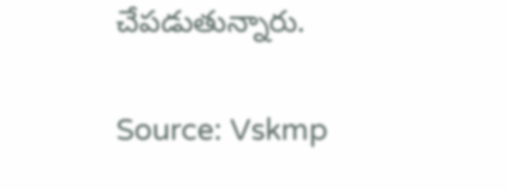చేపడుతున్నారు.

Source: Vskmp